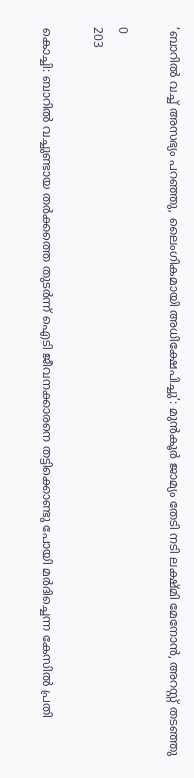‘ബാറിൽ വച്ച് അസഭ്യം പറഞ്ഞു, ലൈംഗികമായി അധിക്ഷേപിച്ചു’: മുൻകൂർ ജാമ്യം തേടി നടി ലക്ഷ്മി മേനോൻ, അറസ്റ്റ് തടഞ്ഞു

0
203

കൊച്ചി: ബാറിൽ വച്ചുണ്ടായ തർക്കത്തെ തുടർന്ന് ഐടി ജീവനക്കാരനെ തട്ടിക്കൊണ്ടു പോയി മര്‍ദിച്ചെന്ന കേസിൽ പ്രതി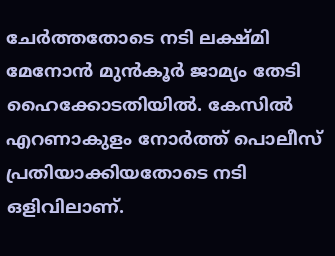ചേർത്തതോടെ നടി ലക്ഷ്മി മേനോന്‍ മുൻകൂർ ജാമ്യം തേടി ഹൈക്കോടതിയിൽ. കേസിൽ എറണാകുളം നോർത്ത് പൊലീസ് പ്രതിയാക്കിയതോടെ നടി ഒളിവിലാണ്.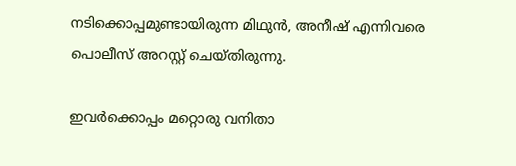നടിക്കൊപ്പമുണ്ടായിരുന്ന മിഥുൻ, അനീഷ് എന്നിവരെ പൊലീസ് അറസ്റ്റ് ചെയ്തിരുന്നു.

ഇവർക്കൊപ്പം മറ്റൊരു വനിതാ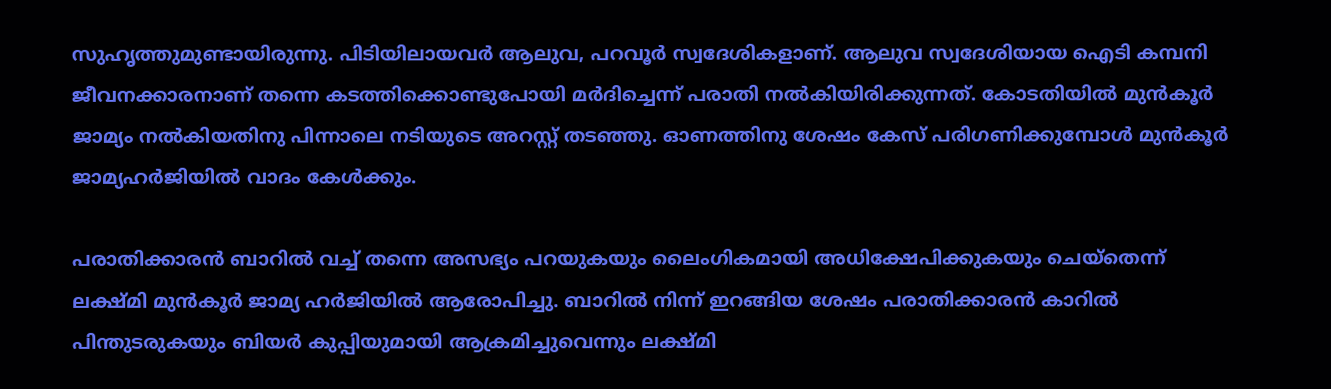സുഹൃത്തുമുണ്ടായിരുന്നു. പിടിയിലായവർ ആലുവ, പറവൂർ സ്വദേശികളാണ്. ആലുവ സ്വദേശിയായ ഐടി കമ്പനി ജീവനക്കാരനാണ് തന്നെ കടത്തിക്കൊണ്ടുപോയി മർദിച്ചെന്ന് പരാതി നൽകിയിരിക്കുന്നത്. കോടതിയിൽ മുൻകൂർ ജാമ്യം നൽകിയതിനു പിന്നാലെ നടിയുടെ അറസ്റ്റ് തടഞ്ഞു. ഓണത്തിനു ശേഷം കേസ് പരിഗണിക്കുമ്പോൾ മുൻകൂർ ജാമ്യഹർജിയിൽ വാദം കേൾക്കും.

പരാതിക്കാരന്‍ ബാറില്‍ വച്ച് തന്നെ അസഭ്യം പറയുകയും ലൈംഗികമായി അധിക്ഷേപിക്കുകയും ചെയ്തെന്ന് ലക്ഷ്മി മുൻകൂർ ജാമ്യ ഹർജിയിൽ ആരോപിച്ചു. ബാറില്‍ നിന്ന് ഇറങ്ങിയ ശേഷം പരാതിക്കാരന്‍ കാറില്‍ പിന്തുടരുകയും ബിയർ കുപ്പിയുമായി ആക്രമിച്ചുവെന്നും ലക്ഷ്മി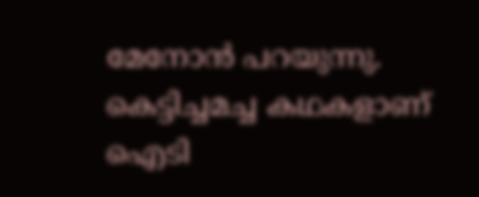മേനോൻ പറയുന്നു. കെട്ടിച്ചമച്ച കഥകളാണ് ഐടി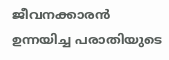ജീവനക്കാരന്‍ ഉന്നയിച്ച പരാതിയുടെ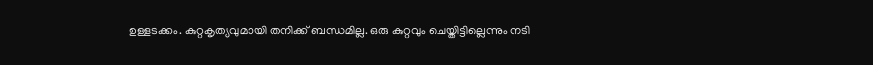ഉള്ളടക്കം. കുറ്റകൃത്യവുമായി തനിക്ക് ബന്ധമില്ല. ഒരു കുറ്റവും ചെയ്തിട്ടില്ലെന്നും നടി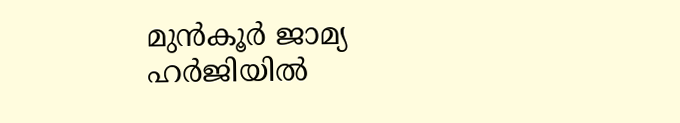മുന്‍കൂർ ജാമ്യ ഹർജിയിൽ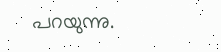പറയുന്നു.